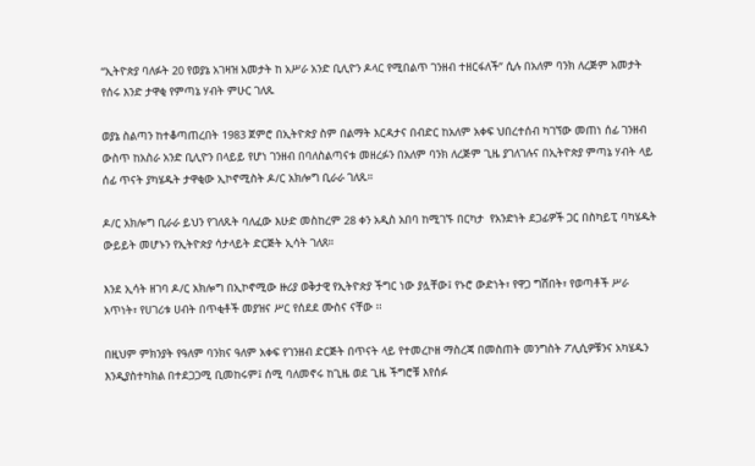“ኢትዮጵያ ባለፉት 20 የወያኔ አገዛዝ አመታት ከ አሥራ አንድ ቢሊዮን ዶላር የሚበልጥ ገንዘብ ተዘርፋለች” ሲሉ በአለም ባንክ ለረጅም አመታት የሰሩ እንድ ታዋቂ የምጣኔ ሃብት ምሁር ገለጹ

ወያኔ ስልጣን ከተቆጣጠረበት 1983 ጀምሮ በኢትዮጵያ ስም በልማት እርዳታና በብድር ከአለም አቀፍ ህበረተሰብ ካገኘው መጠነ ሰፊ ገንዘብ ውስጥ ከአስራ አንድ ቢሊዮን በላይይ የሆነ ገንዘብ በባለስልጣናቱ መዘረፉን በአለም ባንክ ለረጅም ጊዜ ያገለገሉና በኢትዮጵያ ምጣኔ ሃብት ላይ ሰፊ ጥናት ያካሄዱት ታዋቂው ኢኮኖሚስት ዶ/ር አክሎግ ቢራራ ገለጹ።

ዶ/ር አክሎግ ቢራራ ይህን የገለጹት ባለፈው እሁድ መስከረም 28 ቀን አዲስ አበባ ከሚገኙ በርካታ  የአንድነት ደጋፊዎች ጋር በስካይፒ ባካሄዱት ውይይት መሆኑን የኢትዮጵያ ሳታላይት ድርጅት ኢሳት ገለጸ።

እንደ ኢሳት ዘገባ ዶ/ር አክሎግ በኢኮኖሚው ዙሪያ ወቅታዊ የኢትዮጵያ ችግር ነው ያሏቸው፤ የኑሮ ውድነት፣ የዋጋ ግሽበት፣ የወጣቶች ሥራ አጥነት፣ የሀገሪቱ ሀብት በጥቂቶች መያዝና ሥር የሰደደ ሙስና ናቸው ፡፡

በዚህም ምክንያት የዓለም ባንክና ዓለም አቀፍ የገንዘብ ድርጅት በጥናት ላይ የተመረኮዘ ማስረጃ በመስጠት መንግስት ፖሊሲዎቹንና አካሄዱን እንዲያስተካክል በተደጋጋሚ ቢመከሩም፤ ሰሚ ባለመኖሩ ከጊዜ ወደ ጊዜ ችግሮቹ እየሰፉ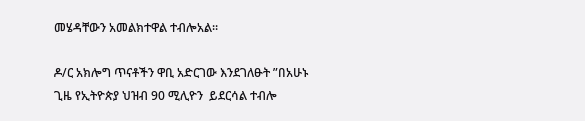መሄዳቸውን አመልክተዋል ተብሎአል።

ዶ/ር አክሎግ ጥናቶችን ዋቢ አድርገው እንደገለፁት ”በአሁኑ ጊዜ የኢትዮጵያ ህዝብ 90 ሚሊዮን  ይደርሳል ተብሎ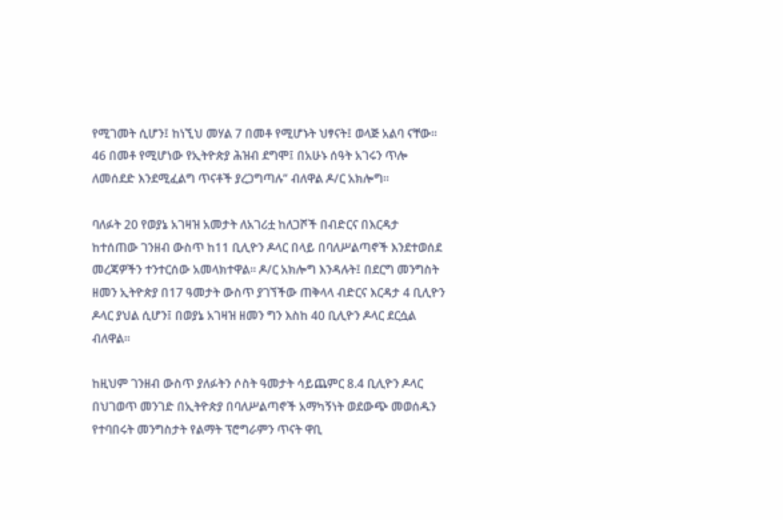የሚገመት ሲሆን፤ ከነኚህ መሃል 7 በመቶ የሚሆኑት ህፃናት፤ ወላጅ አልባ ናቸው፡፡ 46 በመቶ የሚሆነው የኢትዮጵያ ሕዝብ ደግሞ፤ በአሁኑ ሰዓት አገሩን ጥሎ ለመሰደድ እንደሚፈልግ ጥናቶች ያረጋግጣሉ” ብለዋል ዶ/ር አክሎግ።

ባለፉት 20 የወያኔ አገዛዝ አመታት ለአገሪቷ ከለጋሾች በብድርና በእርዳታ ከተሰጠው ገንዘብ ውስጥ ከ11 ቢሊዮን ዶላር በላይ በባለሥልጣኖች እንደተወሰደ መረጃዎችን ተንተርሰው አመላክተዋል። ዶ/ር አክሎግ እንዳሉት፤ በደርግ መንግስት ዘመን ኢትዮጵያ በ17 ዓመታት ውስጥ ያገኘችው ጠቅላላ ብድርና እርዳታ 4 ቢሊዮን ዶላር ያህል ሲሆን፤ በወያኔ አገዛዝ ዘመን ግን እስከ 40 ቢሊዮን ዶላር ደርሷል ብለዋል።

ከዚህም ገንዘብ ውስጥ ያለፉትን ሶስት ዓመታት ሳይጨምር 8.4 ቢሊዮን ዶላር በህገወጥ መንገድ በኢትዮጵያ በባለሥልጣኖች አማካኝነት ወደውጭ መወሰዱን የተባበሩት መንግስታት የልማት ፕሮግራምን ጥናት ዋቢ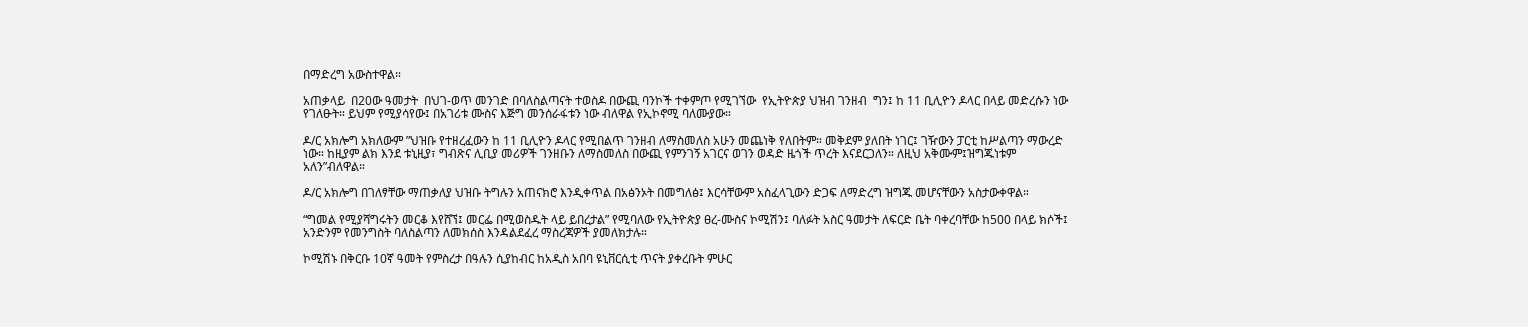በማድረግ አውስተዋል።

አጠቃላይ  በ20ው ዓመታት  በህገ-ወጥ መንገድ በባለስልጣናት ተወስዶ በውጪ ባንኮች ተቀምጦ የሚገኘው  የኢትዮጵያ ህዝብ ገንዘብ  ግን፤ ከ 11 ቢሊዮን ዶላር በላይ መድረሱን ነው የገለፁት። ይህም የሚያሳየው፤ በአገሪቱ ሙስና እጅግ መንሰራፋቱን ነው ብለዋል የኢኮኖሚ ባለሙያው።

ዶ/ር አክሎግ አክለውም ”ህዝቡ የተዘረፈውን ከ 11 ቢሊዮን ዶላር የሚበልጥ ገንዘብ ለማስመለስ አሁን መጨነቅ የለበትም። መቅደም ያለበት ነገር፤ ገዥውን ፓርቲ ከሥልጣን ማውረድ ነው። ከዚያም ልክ እንደ ቱኒዚያ፣ ግብጽና ሊቢያ መሪዎች ገንዘቡን ለማስመለስ በውጪ የምንገኝ አገርና ወገን ወዳድ ዜጎች ጥረት እናደርጋለን። ለዚህ አቅሙም፤ዝግጁነቱም አለን”ብለዋል።

ዶ/ር አክሎግ በገለፃቸው ማጠቃለያ ህዝቡ ትግሉን አጠናክሮ እንዲቀጥል በአፅንኦት በመግለፅ፤ እርሳቸውም አስፈላጊውን ድጋፍ ለማድረግ ዝግጁ መሆናቸውን አስታውቀዋል።

“ግመል የሚያሻግሩትን መርቆ እየሸኘ፤ መርፌ በሚወስዱት ላይ ይበረታል” የሚባለው የኢትዮጵያ ፀረ-ሙስና ኮሚሽን፤ ባለፉት አስር ዓመታት ለፍርድ ቤት ባቀረባቸው ከ500 በላይ ክሶች፤ አንድንም የመንግስት ባለስልጣን ለመክሰስ እንዳልደፈረ ማስረጃዎች ያመለክታሉ።

ኮሚሽኑ በቅርቡ 10ኛ ዓመት የምስረታ በዓሉን ሲያከብር ከአዲስ አበባ ዩኒቨርሲቲ ጥናት ያቀረቡት ምሁር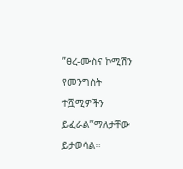”ፀረ-ሙስና ኮሚሽን የመንግስት ተሿሚዎችን ይፈራል”ማለታቸው ይታወሳል።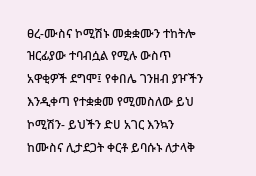ፀረ-ሙስና ኮሚሽኑ መቋቋሙን ተከትሎ ዝርፊያው ተባብሷል የሚሉ ውስጥ አዋቂዎች ደግሞ፤ የቀበሌ ገንዘብ ያዦችን እንዲቀጣ የተቋቋመ የሚመስለው ይህ ኮሚሽን- ይህችን ድሀ አገር እንኳን ከሙስና ሊታደጋት ቀርቶ ይባሱኑ ለታላቅ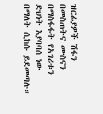ዝርፊያዎች ሽፋን በመስጠትና ሙስናን በማስፋፋት የአገሪቱን ድህነት እያባባሰ ነው በማለት ሲከሱ ይደመጣሉ።